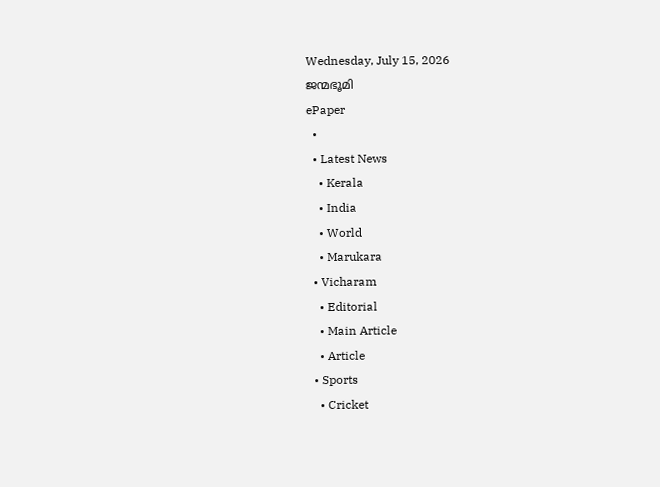Wednesday, July 15, 2026
ജന്മഭൂമി
ePaper
  •
  • Latest News
    • Kerala
    • India
    • World
    • Marukara
  • Vicharam
    • Editorial
    • Main Article
    • Article
  • Sports
    • Cricket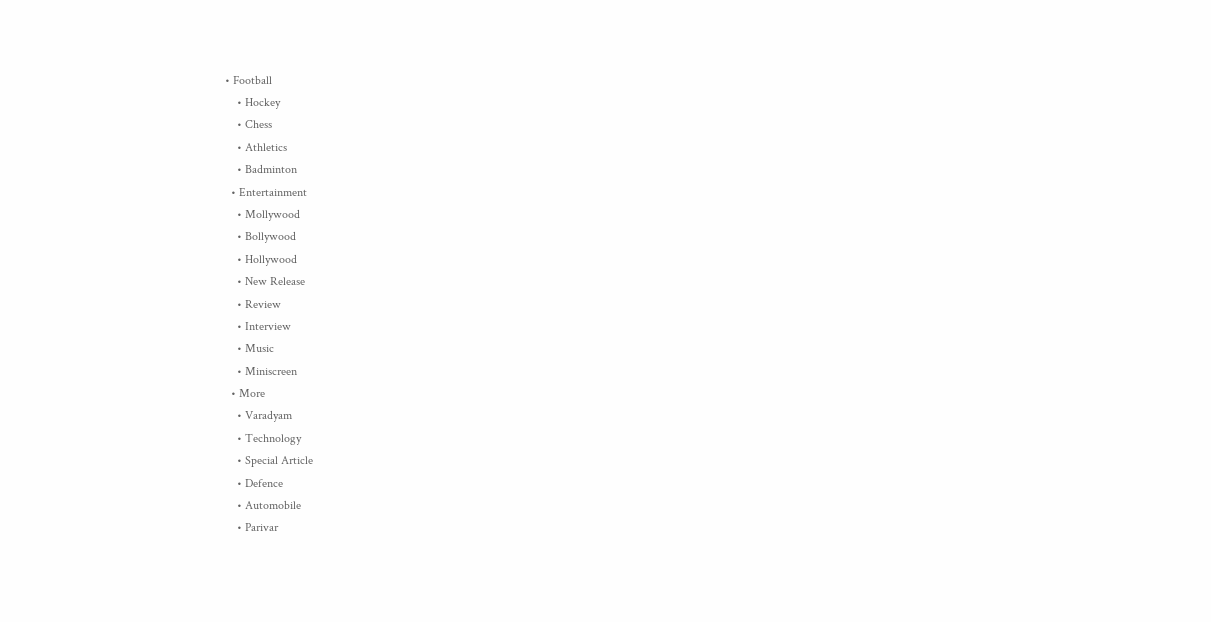• Football
    • Hockey
    • Chess
    • Athletics
    • Badminton
  • Entertainment
    • Mollywood
    • Bollywood
    • Hollywood
    • New Release
    • Review
    • Interview
    • Music
    • Miniscreen
  • More
    • Varadyam
    • Technology
    • Special Article
    • Defence
    • Automobile
    • Parivar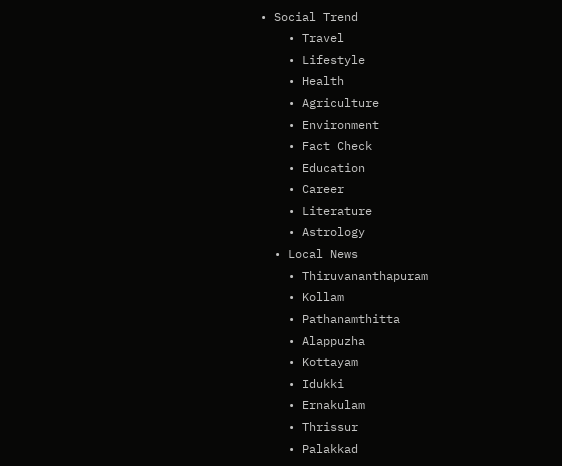• Social Trend
    • Travel
    • Lifestyle
    • Health
    • Agriculture
    • Environment
    • Fact Check
    • Education
    • Career
    • Literature
    • Astrology
  • Local News
    • Thiruvananthapuram
    • Kollam
    • Pathanamthitta
    • Alappuzha
    • Kottayam
    • Idukki
    • Ernakulam
    • Thrissur
    • Palakkad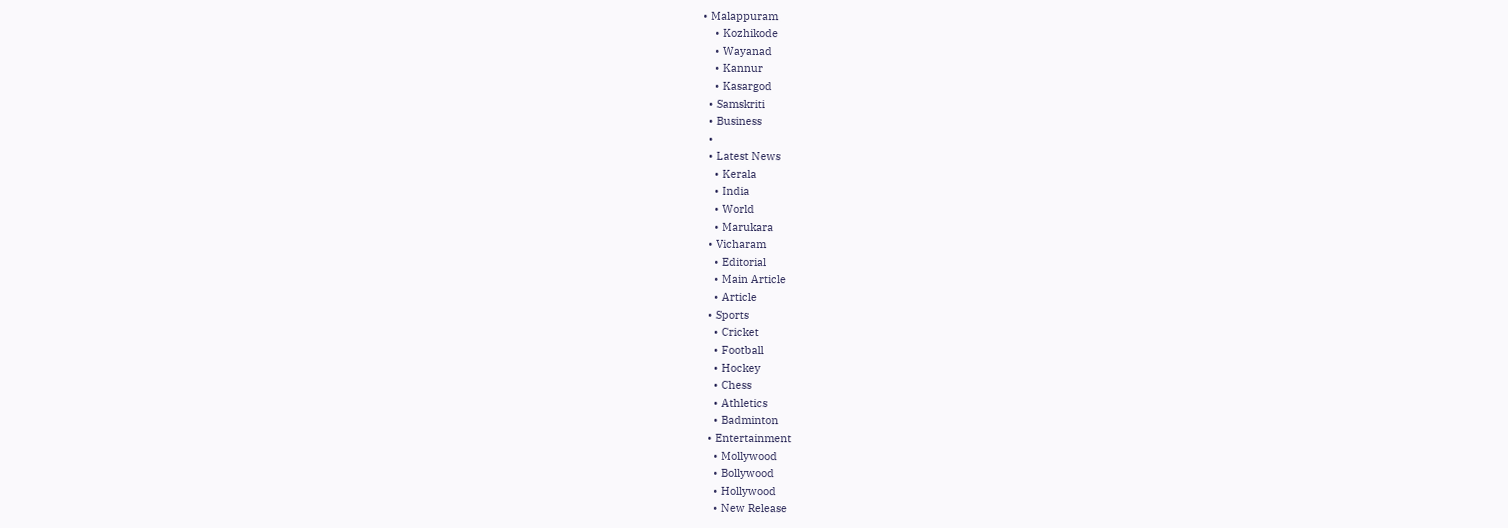• Malappuram
    • Kozhikode
    • Wayanad
    • Kannur
    • Kasargod
  • Samskriti
  • Business
  •
  • Latest News
    • Kerala
    • India
    • World
    • Marukara
  • Vicharam
    • Editorial
    • Main Article
    • Article
  • Sports
    • Cricket
    • Football
    • Hockey
    • Chess
    • Athletics
    • Badminton
  • Entertainment
    • Mollywood
    • Bollywood
    • Hollywood
    • New Release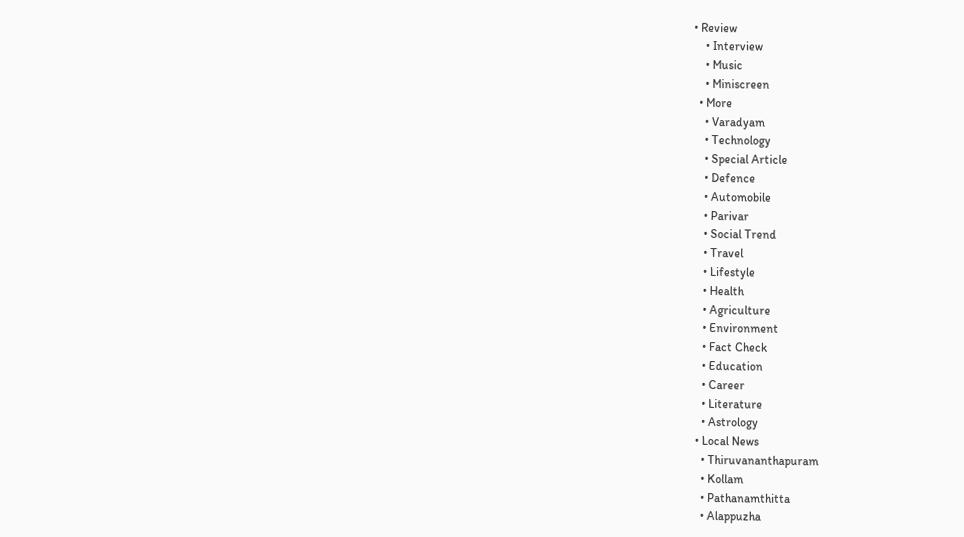• Review
    • Interview
    • Music
    • Miniscreen
  • More
    • Varadyam
    • Technology
    • Special Article
    • Defence
    • Automobile
    • Parivar
    • Social Trend
    • Travel
    • Lifestyle
    • Health
    • Agriculture
    • Environment
    • Fact Check
    • Education
    • Career
    • Literature
    • Astrology
  • Local News
    • Thiruvananthapuram
    • Kollam
    • Pathanamthitta
    • Alappuzha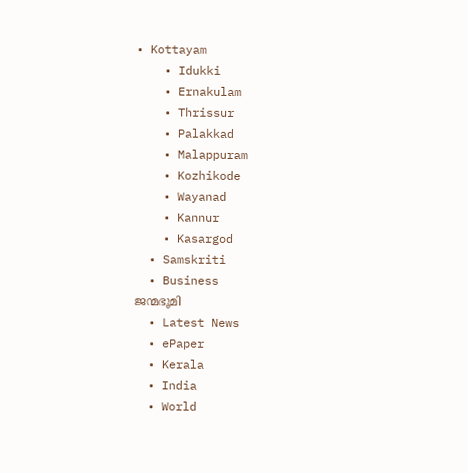• Kottayam
    • Idukki
    • Ernakulam
    • Thrissur
    • Palakkad
    • Malappuram
    • Kozhikode
    • Wayanad
    • Kannur
    • Kasargod
  • Samskriti
  • Business
ജന്മഭൂമി
  • Latest News
  • ePaper
  • Kerala
  • India
  • World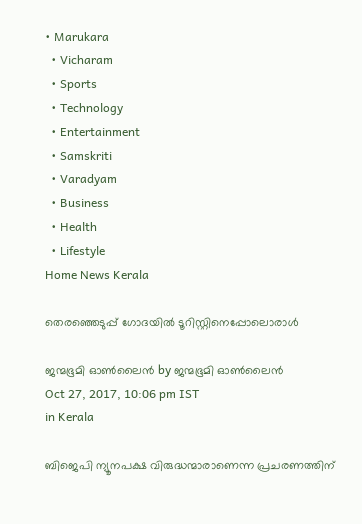• Marukara
  • Vicharam
  • Sports
  • Technology
  • Entertainment
  • Samskriti
  • Varadyam
  • Business
  • Health
  • Lifestyle
Home News Kerala

തെരഞ്ഞെടുപ്പ് ഗോദയില്‍ ടൂറിസ്റ്റിനെപ്പോലൊരാള്‍

ജന്മഭൂമി ഓണ്‍ലൈന്‍ by ജന്മഭൂമി ഓണ്‍ലൈന്‍
Oct 27, 2017, 10:06 pm IST
in Kerala

ബിജെപി ന്യൂനപക്ഷ വിരുദ്ധന്മാരാണെന്ന പ്രചരണത്തിന്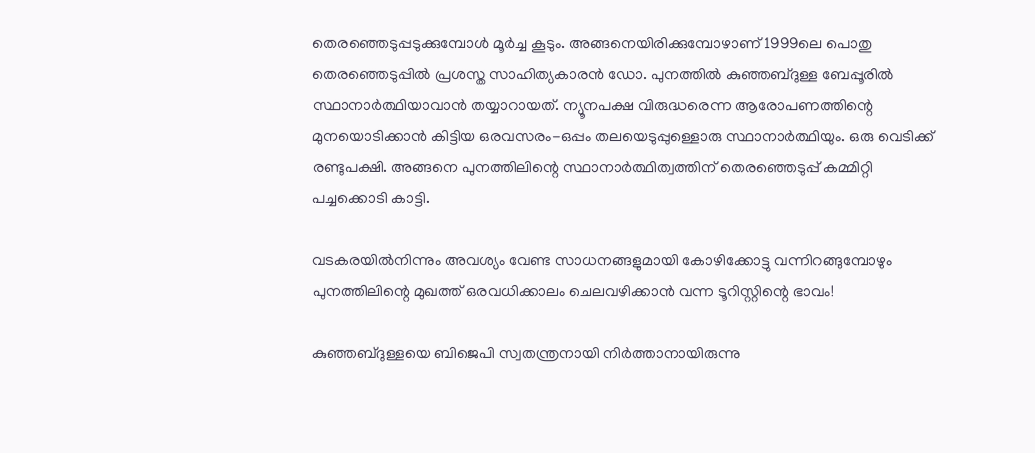തെരഞ്ഞെടുപ്പടുക്കുമ്പോള്‍ മൂര്‍ച്ച കൂടും. അങ്ങനെയിരിക്കുമ്പോഴാണ് 1999ലെ പൊതു തെരഞ്ഞെടുപ്പില്‍ പ്രശസ്ത സാഹിത്യകാരന്‍ ഡോ. പുനത്തില്‍ കുഞ്ഞബ്ദുള്ള ബേപ്പൂരില്‍ സ്ഥാനാര്‍ത്ഥിയാവാന്‍ തയ്യാറായത്. ന്യൂനപക്ഷ വിരുദ്ധരെന്ന ആരോപണത്തിന്റെ മുനയൊടിക്കാന്‍ കിട്ടിയ ഒരവസരം-ഒപ്പം തലയെടുപ്പുള്ളൊരു സ്ഥാനാര്‍ത്ഥിയും. ഒരു വെടിക്ക് രണ്ടുപക്ഷി. അങ്ങനെ പുനത്തിലിന്റെ സ്ഥാനാര്‍ത്ഥിത്വത്തിന് തെരഞ്ഞെടുപ്പ് കമ്മിറ്റി പച്ചക്കൊടി കാട്ടി.

വടകരയില്‍നിന്നും അവശ്യം വേണ്ട സാധനങ്ങളുമായി കോഴിക്കോട്ടു വന്നിറങ്ങുമ്പോഴും പുനത്തിലിന്റെ മുഖത്ത് ഒരവധിക്കാലം ചെലവഴിക്കാന്‍ വന്ന ടൂറിസ്റ്റിന്റെ ഭാവം!

കുഞ്ഞബ്ദുള്ളയെ ബിജെപി സ്വതന്ത്രനായി നിര്‍ത്താനായിരുന്നു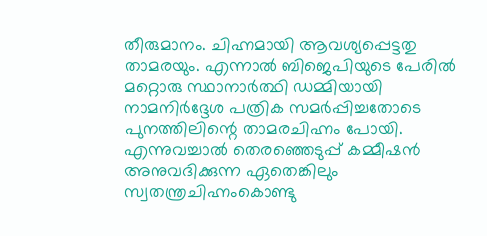തീരുമാനം. ചിഹ്നമായി ആവശ്യപ്പെട്ടതു താമരയും. എന്നാല്‍ ബിജെപിയുടെ പേരില്‍ മറ്റൊരു സ്ഥാനാര്‍ത്ഥി ഡമ്മിയായി നാമനിര്‍ദ്ദേശ പത്രിക സമര്‍പ്പിച്ചതോടെ പുനത്തിലിന്റെ താമരചിഹ്നം പോയി. എന്നുവച്ചാല്‍ തെരഞ്ഞെടുപ്പ് കമ്മീഷന്‍ അനുവദിക്കുന്ന ഏതെങ്കിലും സ്വതന്ത്രചിഹ്നംകൊണ്ടു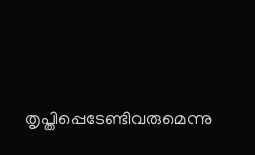തൃപ്തിപ്പെടേണ്ടിവരുമെന്നു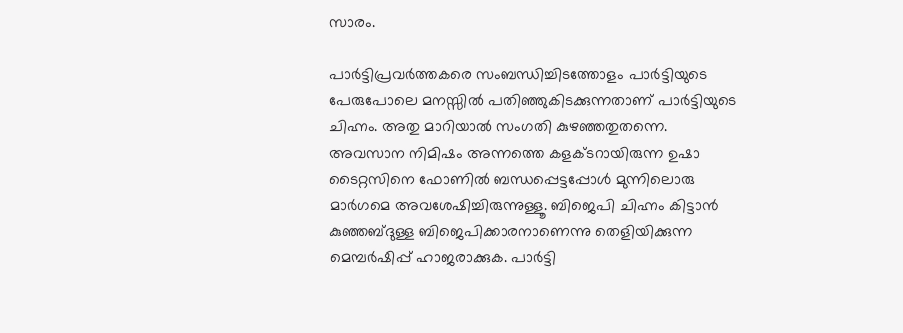സാരം.

പാര്‍ട്ടിപ്രവര്‍ത്തകരെ സംബന്ധിച്ചിടത്തോളം പാര്‍ട്ടിയുടെ പേരുപോലെ മനസ്സില്‍ പതിഞ്ഞുകിടക്കുന്നതാണ് പാര്‍ട്ടിയുടെ ചിഹ്നം. അതു മാറിയാല്‍ സംഗതി കുഴഞ്ഞതുതന്നെ. അവസാന നിമിഷം അന്നത്തെ കളക്ടറായിരുന്ന ഉഷാ ടൈറ്റസിനെ ഫോണില്‍ ബന്ധപ്പെട്ടപ്പോള്‍ മുന്നിലൊരു മാര്‍ഗമെ അവശേഷിച്ചിരുന്നുള്ളൂ. ബിജെപി ചിഹ്നം കിട്ടാന്‍ കുഞ്ഞബ്ദുള്ള ബിജെപിക്കാരനാണെന്നു തെളിയിക്കുന്ന മെമ്പര്‍ഷിപ്പ് ഹാജരാക്കുക. പാര്‍ട്ടി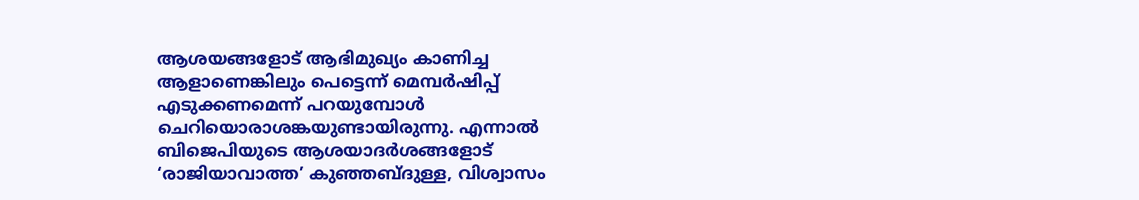ആശയങ്ങളോട് ആഭിമുഖ്യം കാണിച്ച ആളാണെങ്കിലും പെട്ടെന്ന് മെമ്പര്‍ഷിപ്പ് എടുക്കണമെന്ന് പറയുമ്പോള്‍ ചെറിയൊരാശങ്കയുണ്ടായിരുന്നു. എന്നാല്‍ ബിജെപിയുടെ ആശയാദര്‍ശങ്ങളോട് ‘രാജിയാവാത്ത’ കുഞ്ഞബ്ദുള്ള, വിശ്വാസം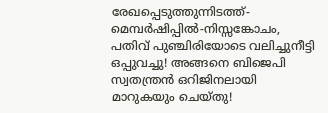രേഖപ്പെടുത്തുന്നിടത്ത്-മെമ്പര്‍ഷിപ്പില്‍-നിസ്സങ്കോചം, പതിവ് പുഞ്ചിരിയോടെ വലിച്ചുനീട്ടി ഒപ്പുവച്ചു! അങ്ങനെ ബിജെപി സ്വതന്ത്രന്‍ ഒറിജിനലായി മാറുകയും ചെയ്തു!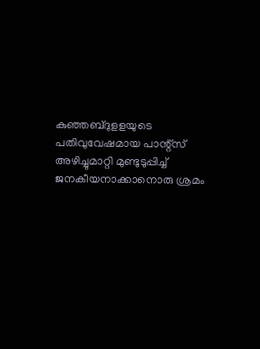കുഞ്ഞബ്ദുളളയുടെ പതിവുവേഷമായ പാന്റ്‌സ് അഴിച്ചുമാറ്റി മുണ്ടുടുപ്പിച്ച് ജനകീയനാക്കാനൊരു ശ്രമം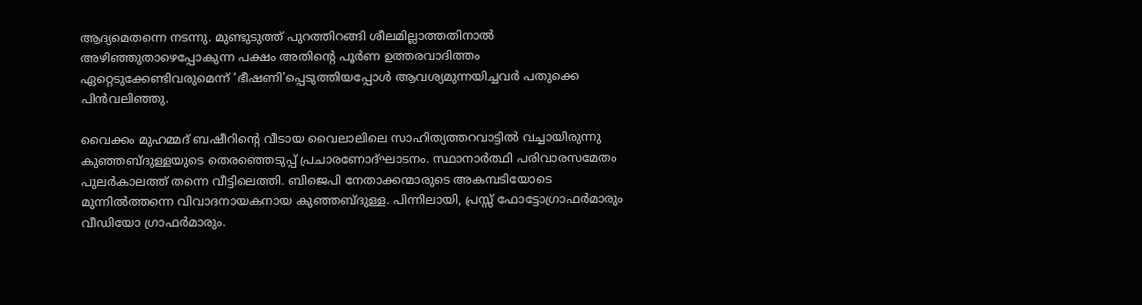ആദ്യമെതന്നെ നടന്നു. മുണ്ടുടുത്ത് പുറത്തിറങ്ങി ശീലമില്ലാത്തതിനാല്‍ അഴിഞ്ഞുതാഴെപ്പോകുന്ന പക്ഷം അതിന്റെ പൂര്‍ണ ഉത്തരവാദിത്തം ഏറ്റെടുക്കേണ്ടിവരുമെന്ന് ‘ഭീഷണി’പ്പെടുത്തിയപ്പോള്‍ ആവശ്യമുന്നയിച്ചവര്‍ പതുക്കെ പിന്‍വലിഞ്ഞു.

വൈക്കം മുഹമ്മദ് ബഷീറിന്റെ വീടായ വൈലാലിലെ സാഹിത്യത്തറവാട്ടില്‍ വച്ചായിരുന്നു കുഞ്ഞബ്ദുള്ളയുടെ തെരഞ്ഞെടുപ്പ് പ്രചാരണോദ്ഘാടനം. സ്ഥാനാര്‍ത്ഥി പരിവാരസമേതം പുലര്‍കാലത്ത് തന്നെ വീട്ടിലെത്തി. ബിജെപി നേതാക്കന്മാരുടെ അകമ്പടിയോടെ മുന്നില്‍ത്തന്നെ വിവാദനായകനായ കുഞ്ഞബ്ദുള്ള. പിന്നിലായി, പ്രസ്സ് ഫോട്ടോഗ്രാഫര്‍മാരും വീഡിയോ ഗ്രാഫര്‍മാരും.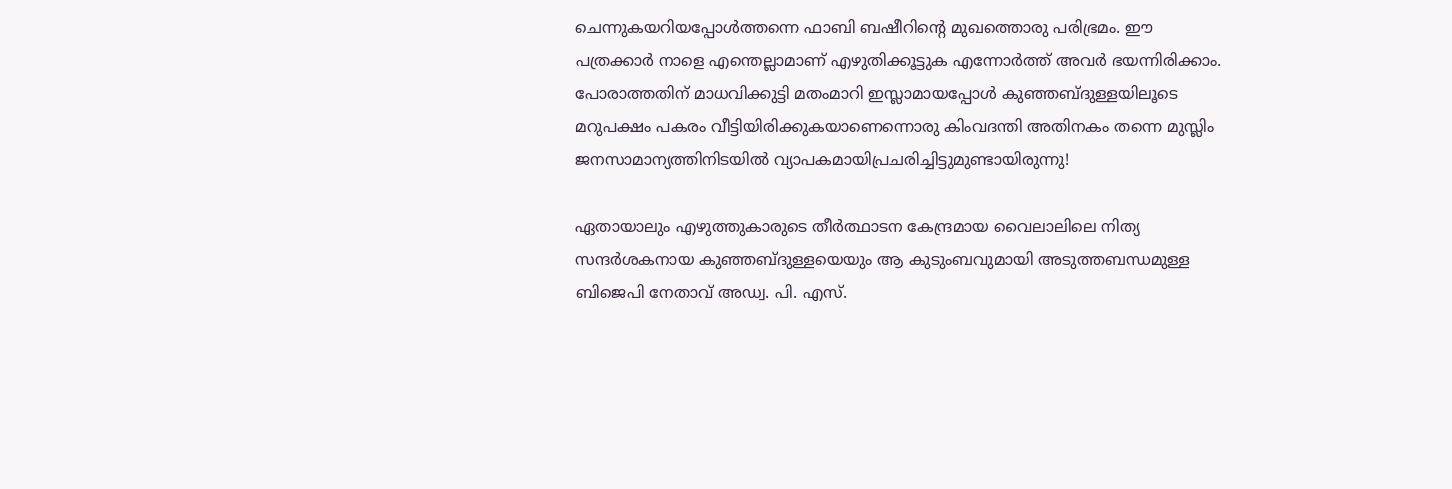ചെന്നുകയറിയപ്പോള്‍ത്തന്നെ ഫാബി ബഷീറിന്റെ മുഖത്തൊരു പരിഭ്രമം. ഈ പത്രക്കാര്‍ നാളെ എന്തെല്ലാമാണ് എഴുതിക്കൂട്ടുക എന്നോര്‍ത്ത് അവര്‍ ഭയന്നിരിക്കാം. പോരാത്തതിന് മാധവിക്കുട്ടി മതംമാറി ഇസ്ലാമായപ്പോള്‍ കുഞ്ഞബ്ദുള്ളയിലൂടെ മറുപക്ഷം പകരം വീട്ടിയിരിക്കുകയാണെന്നൊരു കിംവദന്തി അതിനകം തന്നെ മുസ്ലിം ജനസാമാന്യത്തിനിടയില്‍ വ്യാപകമായിപ്രചരിച്ചിട്ടുമുണ്ടായിരുന്നു!

ഏതായാലും എഴുത്തുകാരുടെ തീര്‍ത്ഥാടന കേന്ദ്രമായ വൈലാലിലെ നിത്യ സന്ദര്‍ശകനായ കുഞ്ഞബ്ദുള്ളയെയും ആ കുടുംബവുമായി അടുത്തബന്ധമുള്ള ബിജെപി നേതാവ് അഡ്വ. പി. എസ്.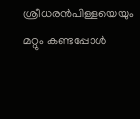ശ്രീധരന്‍പിള്ളയെയും മറ്റും കണ്ടപ്പോള്‍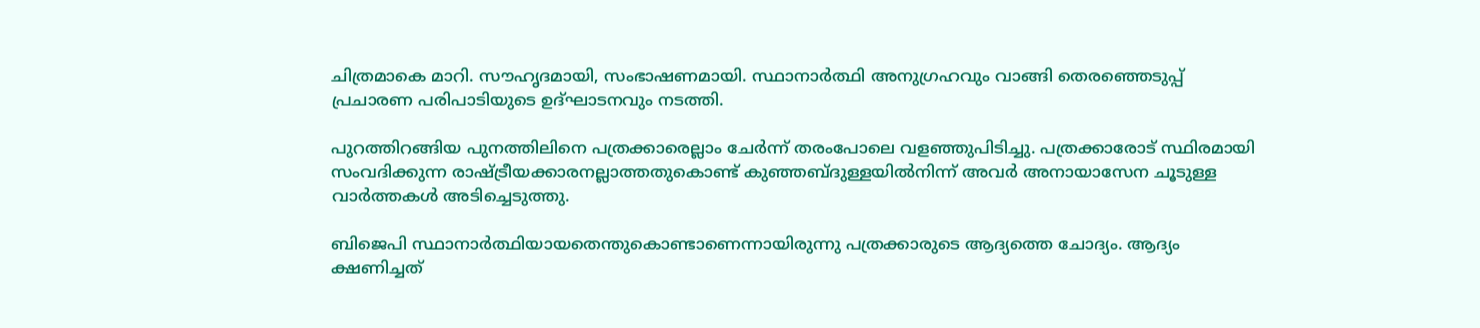ചിത്രമാകെ മാറി. സൗഹൃദമായി, സംഭാഷണമായി. സ്ഥാനാര്‍ത്ഥി അനുഗ്രഹവും വാങ്ങി തെരഞ്ഞെടുപ്പ് പ്രചാരണ പരിപാടിയുടെ ഉദ്ഘാടനവും നടത്തി.

പുറത്തിറങ്ങിയ പുനത്തിലിനെ പത്രക്കാരെല്ലാം ചേര്‍ന്ന് തരംപോലെ വളഞ്ഞുപിടിച്ചു. പത്രക്കാരോട് സ്ഥിരമായി സംവദിക്കുന്ന രാഷ്‌ട്രീയക്കാരനല്ലാത്തതുകൊണ്ട് കുഞ്ഞബ്ദുള്ളയില്‍നിന്ന് അവര്‍ അനായാസേന ചൂടുള്ള വാര്‍ത്തകള്‍ അടിച്ചെടുത്തു.

ബിജെപി സ്ഥാനാര്‍ത്ഥിയായതെന്തുകൊണ്ടാണെന്നായിരുന്നു പത്രക്കാരുടെ ആദ്യത്തെ ചോദ്യം. ആദ്യം ക്ഷണിച്ചത്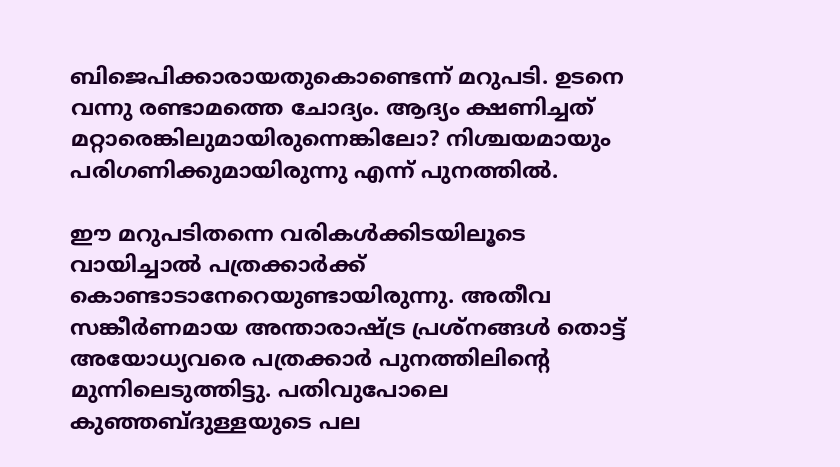ബിജെപിക്കാരായതുകൊണ്ടെന്ന് മറുപടി. ഉടനെ വന്നു രണ്ടാമത്തെ ചോദ്യം. ആദ്യം ക്ഷണിച്ചത് മറ്റാരെങ്കിലുമായിരുന്നെങ്കിലോ? നിശ്ചയമായും പരിഗണിക്കുമായിരുന്നു എന്ന് പുനത്തില്‍.

ഈ മറുപടിതന്നെ വരികള്‍ക്കിടയിലൂടെ വായിച്ചാല്‍ പത്രക്കാര്‍ക്ക് കൊണ്ടാടാനേറെയുണ്ടായിരുന്നു. അതീവ സങ്കീര്‍ണമായ അന്താരാഷ്‌ട്ര പ്രശ്‌നങ്ങള്‍ തൊട്ട് അയോധ്യവരെ പത്രക്കാര്‍ പുനത്തിലിന്റെ മുന്നിലെടുത്തിട്ടു. പതിവുപോലെ കുഞ്ഞബ്ദുള്ളയുടെ പല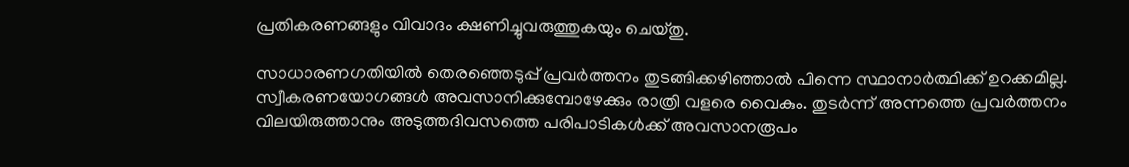പ്രതികരണങ്ങളും വിവാദം ക്ഷണിച്ചുവരുത്തുകയും ചെയ്തു.

സാധാരണഗതിയില്‍ തെരഞ്ഞെടുപ്പ് പ്രവര്‍ത്തനം തുടങ്ങിക്കഴിഞ്ഞാല്‍ പിന്നെ സ്ഥാനാര്‍ത്ഥിക്ക് ഉറക്കമില്ല. സ്വീകരണയോഗങ്ങള്‍ അവസാനിക്കുമ്പോഴേക്കും രാത്രി വളരെ വൈകും. തുടര്‍ന്ന് അന്നത്തെ പ്രവര്‍ത്തനം വിലയിരുത്താനും അടുത്തദിവസത്തെ പരിപാടികള്‍ക്ക് അവസാനരൂപം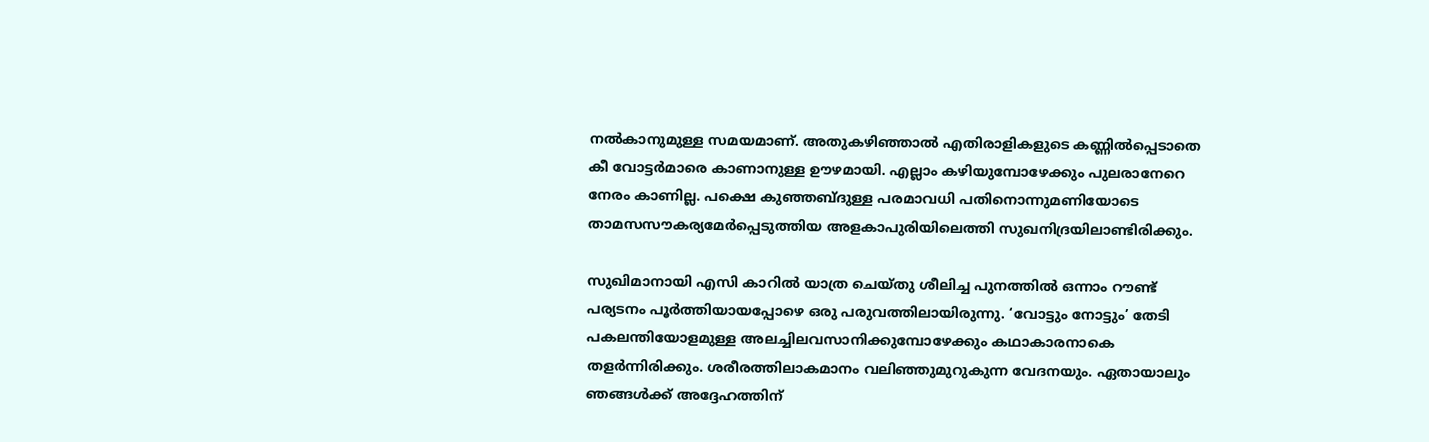നല്‍കാനുമുള്ള സമയമാണ്. അതുകഴിഞ്ഞാല്‍ എതിരാളികളുടെ കണ്ണില്‍പ്പെടാതെ കീ വോട്ടര്‍മാരെ കാണാനുള്ള ഊഴമായി. എല്ലാം കഴിയുമ്പോഴേക്കും പുലരാനേറെ നേരം കാണില്ല. പക്ഷെ കുഞ്ഞബ്ദുള്ള പരമാവധി പതിനൊന്നുമണിയോടെ താമസസൗകര്യമേര്‍പ്പെടുത്തിയ അളകാപുരിയിലെത്തി സുഖനിദ്രയിലാണ്ടിരിക്കും.

സുഖിമാനായി എസി കാറില്‍ യാത്ര ചെയ്തു ശീലിച്ച പുനത്തില്‍ ഒന്നാം റൗണ്ട് പര്യടനം പൂര്‍ത്തിയായപ്പോഴെ ഒരു പരുവത്തിലായിരുന്നു. ‘വോട്ടും നോട്ടും’ തേടി പകലന്തിയോളമുള്ള അലച്ചിലവസാനിക്കുമ്പോഴേക്കും കഥാകാരനാകെ തളര്‍ന്നിരിക്കും. ശരീരത്തിലാകമാനം വലിഞ്ഞുമുറുകുന്ന വേദനയും. ഏതായാലും ഞങ്ങള്‍ക്ക് അദ്ദേഹത്തിന്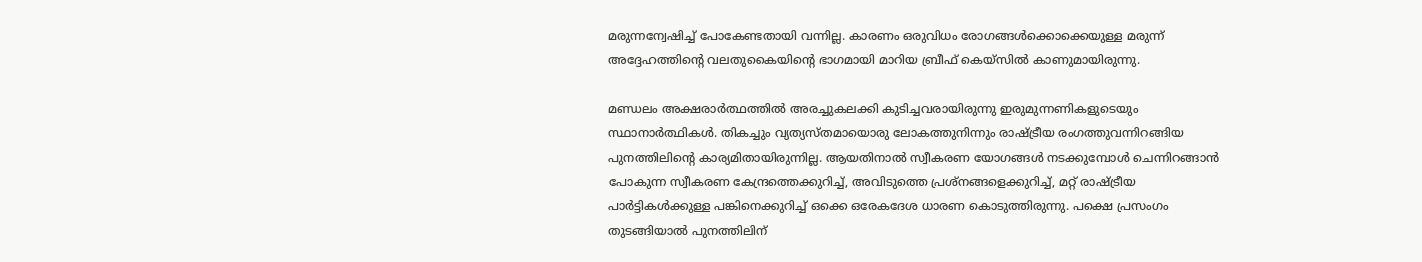മരുന്നന്വേഷിച്ച് പോകേണ്ടതായി വന്നില്ല. കാരണം ഒരുവിധം രോഗങ്ങള്‍ക്കൊക്കെയുള്ള മരുന്ന് അദ്ദേഹത്തിന്റെ വലതുകൈയിന്റെ ഭാഗമായി മാറിയ ബ്രീഫ് കെയ്‌സില്‍ കാണുമായിരുന്നു.

മണ്ഡലം അക്ഷരാര്‍ത്ഥത്തില്‍ അരച്ചുകലക്കി കുടിച്ചവരായിരുന്നു ഇരുമുന്നണികളുടെയും സ്ഥാനാര്‍ത്ഥികള്‍. തികച്ചും വ്യത്യസ്തമായൊരു ലോകത്തുനിന്നും രാഷ്‌ട്രീയ രംഗത്തുവന്നിറങ്ങിയ പുനത്തിലിന്റെ കാര്യമിതായിരുന്നില്ല. ആയതിനാല്‍ സ്വീകരണ യോഗങ്ങള്‍ നടക്കുമ്പോള്‍ ചെന്നിറങ്ങാന്‍ പോകുന്ന സ്വീകരണ കേന്ദ്രത്തെക്കുറിച്ച്, അവിടുത്തെ പ്രശ്‌നങ്ങളെക്കുറിച്ച്, മറ്റ് രാഷ്‌ട്രീയ പാര്‍ട്ടികള്‍ക്കുള്ള പങ്കിനെക്കുറിച്ച് ഒക്കെ ഒരേകദേശ ധാരണ കൊടുത്തിരുന്നു. പക്ഷെ പ്രസംഗം തുടങ്ങിയാല്‍ പുനത്തിലിന്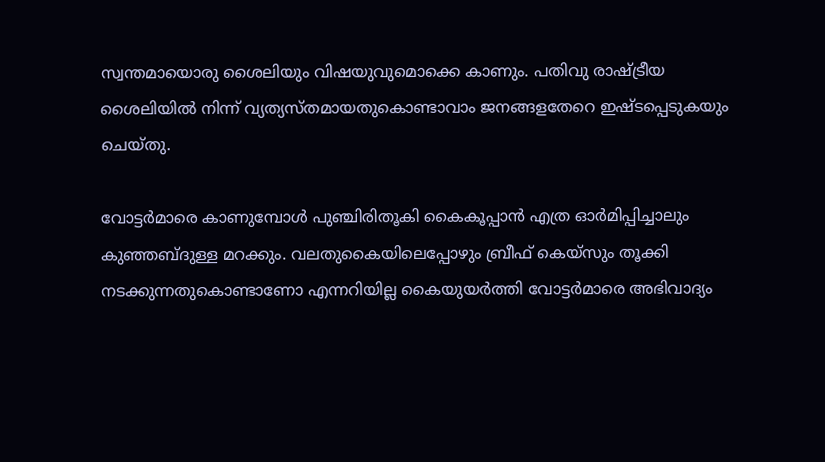സ്വന്തമായൊരു ശൈലിയും വിഷയുവുമൊക്കെ കാണും. പതിവു രാഷ്‌ട്രീയ ശൈലിയില്‍ നിന്ന് വ്യത്യസ്തമായതുകൊണ്ടാവാം ജനങ്ങളതേറെ ഇഷ്ടപ്പെടുകയും ചെയ്തു.

വോട്ടര്‍മാരെ കാണുമ്പോള്‍ പുഞ്ചിരിതൂകി കൈകൂപ്പാന്‍ എത്ര ഓര്‍മിപ്പിച്ചാലും കുഞ്ഞബ്ദുള്ള മറക്കും. വലതുകൈയിലെപ്പോഴും ബ്രീഫ് കെയ്‌സും തൂക്കി നടക്കുന്നതുകൊണ്ടാണോ എന്നറിയില്ല കൈയുയര്‍ത്തി വോട്ടര്‍മാരെ അഭിവാദ്യം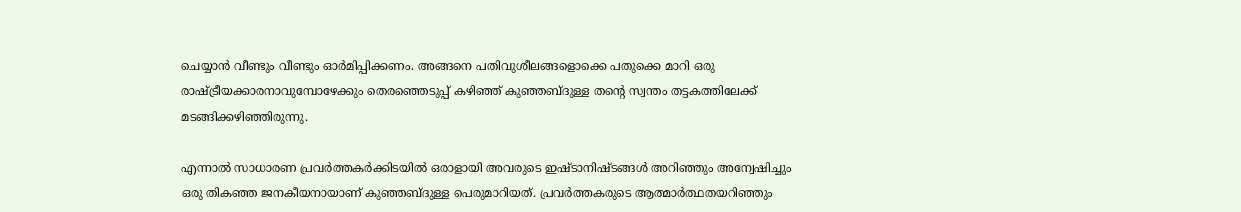ചെയ്യാന്‍ വീണ്ടും വീണ്ടും ഓര്‍മിപ്പിക്കണം. അങ്ങനെ പതിവുശീലങ്ങളൊക്കെ പതുക്കെ മാറി ഒരു രാഷ്‌ട്രീയക്കാരനാവുമ്പോഴേക്കും തെരഞ്ഞെടുപ്പ് കഴിഞ്ഞ് കുഞ്ഞബ്ദുള്ള തന്റെ സ്വന്തം തട്ടകത്തിലേക്ക് മടങ്ങിക്കഴിഞ്ഞിരുന്നു.

എന്നാല്‍ സാധാരണ പ്രവര്‍ത്തകര്‍ക്കിടയില്‍ ഒരാളായി അവരുടെ ഇഷ്ടാനിഷ്ടങ്ങള്‍ അറിഞ്ഞും അന്വേഷിച്ചും ഒരു തികഞ്ഞ ജനകീയനായാണ് കുഞ്ഞബ്ദുള്ള പെരുമാറിയത്. പ്രവര്‍ത്തകരുടെ ആത്മാര്‍ത്ഥതയറിഞ്ഞും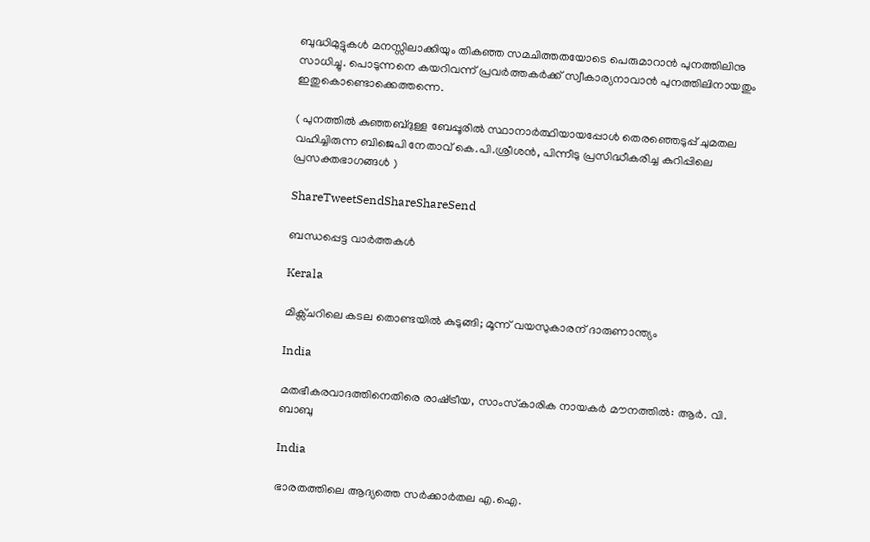ബുദ്ധിമുട്ടുകള്‍ മനസ്സിലാക്കിയും തികഞ്ഞ സമചിത്തതയോടെ പെരുമാറാന്‍ പുനത്തിലിനു സാധിച്ചു. പൊടുന്നനെ കയറിവന്ന് പ്രവര്‍ത്തകര്‍ക്ക് സ്വീകാര്യനാവാന്‍ പുനത്തിലിനായതും ഇതുകൊണ്ടൊക്കെത്തന്നെ.

( പുനത്തില്‍ കുഞ്ഞബ്ദുള്ള ബേപ്പൂരില്‍ സ്ഥാനാര്‍ത്ഥിയായപ്പോള്‍ തെരഞ്ഞെടുപ്പ് ചുമതല വഹിച്ചിരുന്ന ബിജെപി നേതാവ് കെ.പി.ശ്രീശന്‍, പിന്നീടു പ്രസിദ്ധീകരിച്ച കുറിപ്പിലെ പ്രസക്തഭാഗങ്ങള്‍ )

ShareTweetSendShareShareSend

ബന്ധപ്പെട്ട വാര്‍ത്തകള്‍

Kerala

മിക്സ്ചറിലെ കടല തൊണ്ടയില്‍ കുടുങ്ങി; മൂന്ന് വയസുകാരന് ദാരുണാന്ത്യം

India

മതഭീകരവാദത്തിനെതിരെ രാഷ്‌ട്രീയ, സാംസ്‌കാരിക നായകര്‍ മൗനത്തില്‍: ആര്‍. വി. ബാബു

India

ഭാരതത്തിലെ ആദ്യത്തെ സർക്കാർതല എ.ഐ.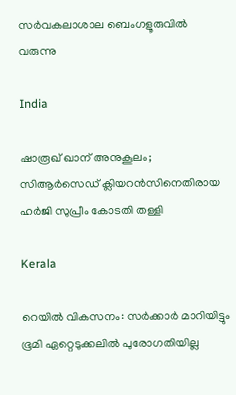സർവകലാശാല ബെംഗളൂരുവിൽ വരുന്നു

India

ഷാരൂഖ് ഖാന് അനുകൂലം; സിആർസെഡ് ക്ലിയറൻസിനെതിരായ ഹർജി സുപ്രീം കോടതി തള്ളി

Kerala

റെയില്‍ വികസനം: സര്‍ക്കാര്‍ മാറിയിട്ടും ഭൂമി ഏറ്റെടുക്കലില്‍ പുരോഗതിയില്ല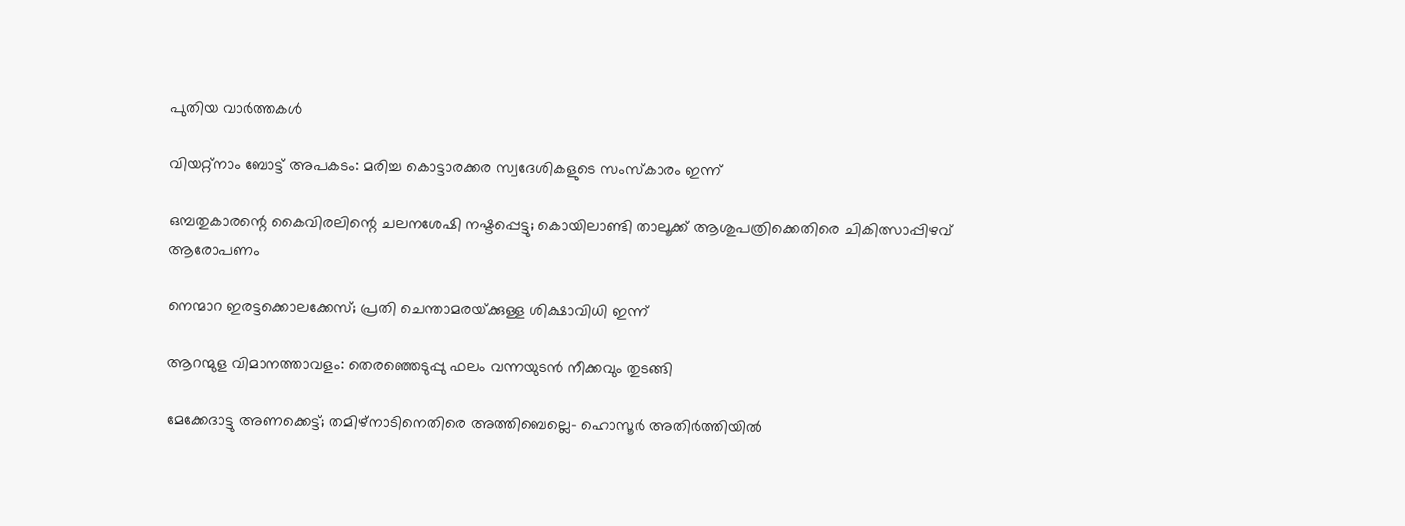പുതിയ വാര്‍ത്തകള്‍

വിയറ്റ്നാം ബോട്ട് അപകടം: മരിച്ച കൊട്ടാരക്കര സ്വദേശികളുടെ സംസ്കാരം ഇന്ന്

ഒമ്പതുകാരന്റെ കൈവിരലിന്റെ ചലനശേഷി നഷ്ടപ്പെട്ടു; കൊയിലാണ്ടി താലൂക്ക് ആശുപത്രിക്കെതിരെ ചികിത്സാപ്പിഴവ് ആരോപണം

നെന്മാറ ഇരട്ടക്കൊലക്കേസ്; പ്രതി ചെന്താമരയ്‌ക്കുള്ള ശിക്ഷാവിധി ഇന്ന്

ആറന്മുള വിമാനത്താവളം: തെരഞ്ഞെടുപ്പു ഫലം വന്നയുടന്‍ നീക്കവും തുടങ്ങി

മേക്കേദാട്ടു അണക്കെട്ട്; തമിഴ്നാടിനെതിരെ അത്തിബെല്ലെ– ഹൊസൂർ അതിർത്തിയിൽ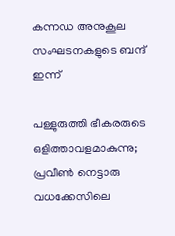കന്നഡ അനുകൂല സംഘടനകളുടെ ബന്ദ് ഇന്ന്

പള്ളുരുത്തി ഭീകരരുടെ ഒളിത്താവളമാകുന്നു; പ്രവീണ്‍ നെട്ടാരു വധക്കേസിലെ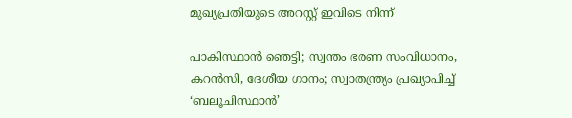മുഖ്യപ്രതിയുടെ അറസ്റ്റ് ഇവിടെ നിന്ന്

പാകിസ്ഥാന്‍ ഞെട്ടി; സ്വന്തം ഭരണ സംവിധാനം, കറൻസി, ദേശീയ ഗാനം; സ്വാതന്ത്ര്യം പ്രഖ്യാപിച്ച് ‘ബലൂചിസ്ഥാൻ’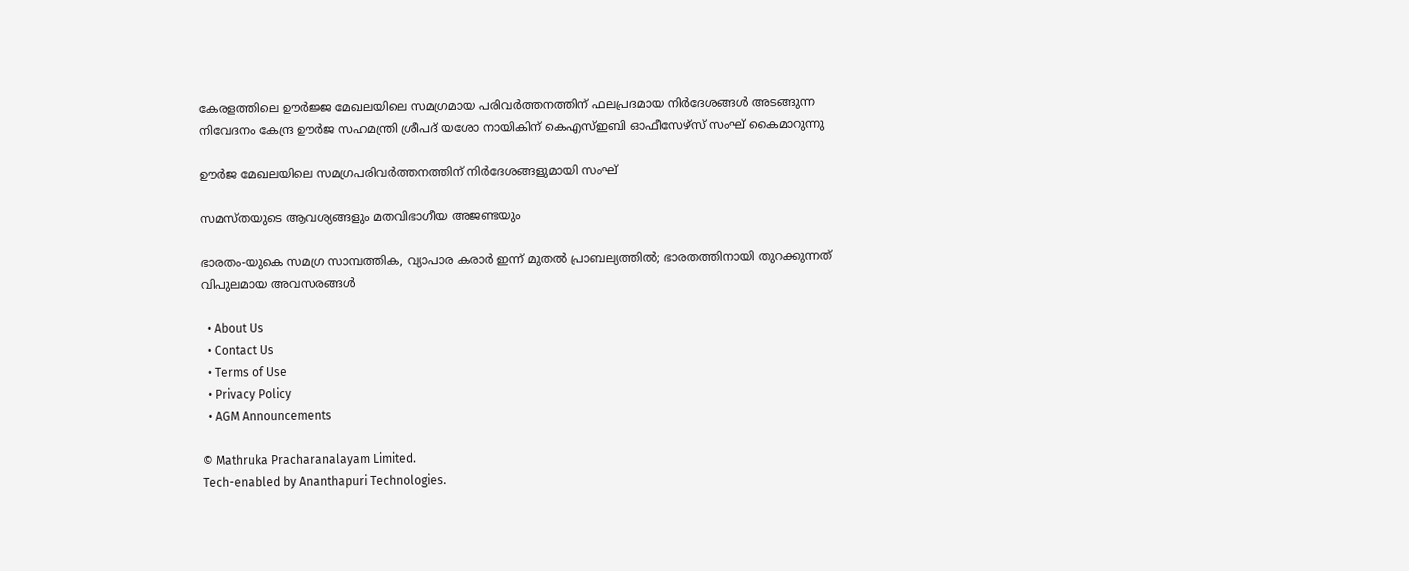കേരളത്തിലെ ഊര്‍ജ്ജ മേഖലയിലെ സമഗ്രമായ പരിവര്‍ത്തനത്തിന് ഫലപ്രദമായ നിര്‍ദേശങ്ങള്‍ അടങ്ങുന്ന നിവേദനം കേന്ദ്ര ഊര്‍ജ സഹമന്ത്രി ശ്രീപദ് യശോ നായികിന് കെഎസ്ഇബി ഓഫീസേഴ്‌സ് സംഘ് കൈമാറുന്നു

ഊര്‍ജ മേഖലയിലെ സമഗ്രപരിവര്‍ത്തനത്തിന് നിര്‍ദേശങ്ങളുമായി സംഘ്

സമസ്തയുടെ ആവശ്യങ്ങളും മതവിഭാഗീയ അജണ്ടയും

ഭാരതം-യുകെ സമഗ്ര സാമ്പത്തിക, വ്യാപാര കരാര്‍ ഇന്ന് മുതല്‍ പ്രാബല്യത്തില്‍; ഭാരതത്തിനായി തുറക്കുന്നത് വിപുലമായ അവസരങ്ങള്‍

  • About Us
  • Contact Us
  • Terms of Use
  • Privacy Policy
  • AGM Announcements

© Mathruka Pracharanalayam Limited.
Tech-enabled by Ananthapuri Technologies.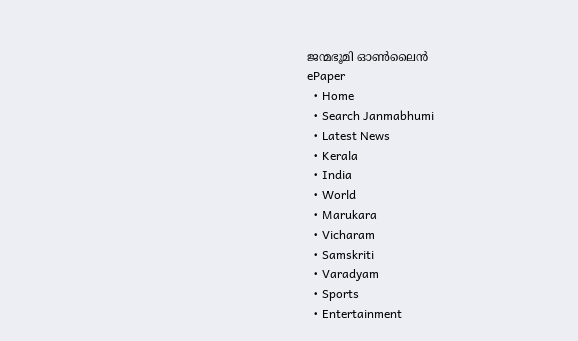ജന്മഭൂമി ഓണ്‍ലൈന്‍
ePaper
  • Home
  • Search Janmabhumi
  • Latest News
  • Kerala
  • India
  • World
  • Marukara
  • Vicharam
  • Samskriti
  • Varadyam
  • Sports
  • Entertainment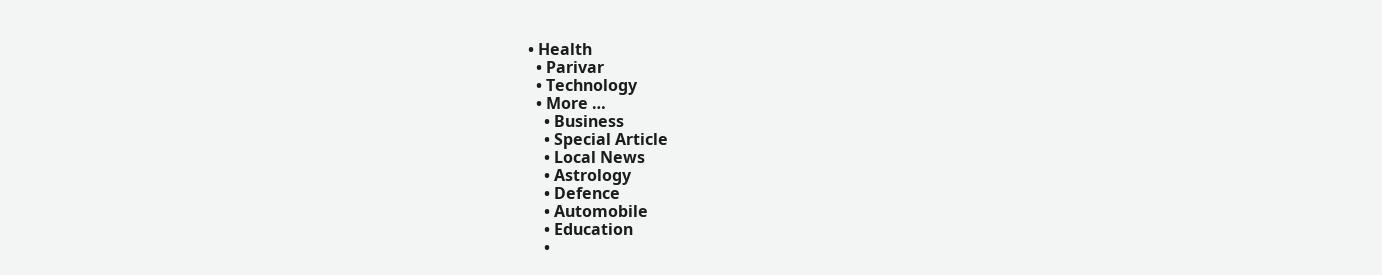• Health
  • Parivar
  • Technology
  • More …
    • Business
    • Special Article
    • Local News
    • Astrology
    • Defence
    • Automobile
    • Education
    •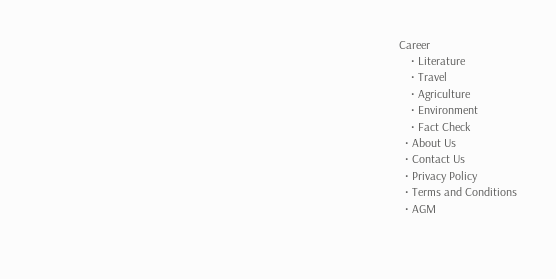Career
    • Literature
    • Travel
    • Agriculture
    • Environment
    • Fact Check
  • About Us
  • Contact Us
  • Privacy Policy
  • Terms and Conditions
  • AGM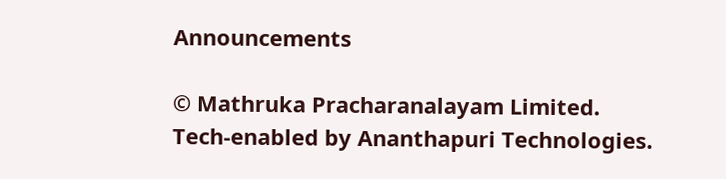Announcements

© Mathruka Pracharanalayam Limited.
Tech-enabled by Ananthapuri Technologies.